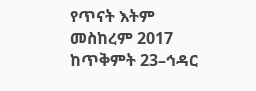የጥናት እትም
መስከረም 2017
ከጥቅምት 23–ኅዳር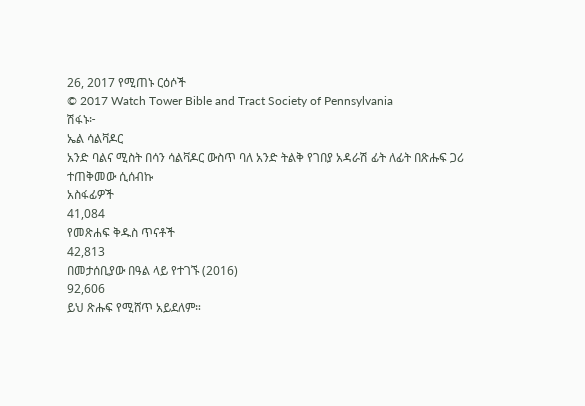26, 2017 የሚጠኑ ርዕሶች
© 2017 Watch Tower Bible and Tract Society of Pennsylvania
ሽፋኑ፦
ኤል ሳልቫዶር
አንድ ባልና ሚስት በሳን ሳልቫዶር ውስጥ ባለ አንድ ትልቅ የገበያ አዳራሽ ፊት ለፊት በጽሑፍ ጋሪ ተጠቅመው ሲሰብኩ
አስፋፊዎች
41,084
የመጽሐፍ ቅዱስ ጥናቶች
42,813
በመታሰቢያው በዓል ላይ የተገኙ (2016)
92,606
ይህ ጽሑፍ የሚሸጥ አይደለም።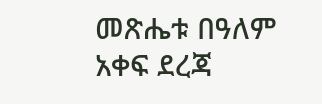መጽሔቱ በዓለም አቀፍ ደረጃ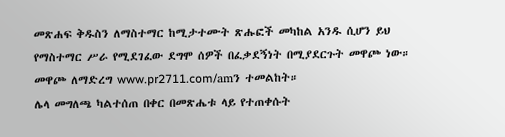መጽሐፍ ቅዱስን ለማስተማር ከሚታተሙት ጽሑፎች መካከል አንዱ ሲሆን ይህ የማስተማር ሥራ የሚደገፈው ደግሞ ሰዎች በፈቃደኝነት በሚያደርጉት መዋጮ ነው።
መዋጮ ለማድረግ www.pr2711.com/amን ተመልከት።
ሌላ መግለጫ ካልተሰጠ በቀር በመጽሔቱ ላይ የተጠቀሱት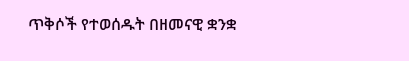ጥቅሶች የተወሰዱት በዘመናዊ ቋንቋ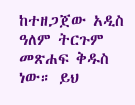ከተዘጋጀው አዲስ ዓለም ትርጉም መጽሐፍ ቅዱስ ነው። ይህ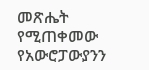መጽሔት የሚጠቀመው የአውሮፓውያንን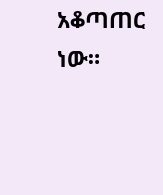አቆጣጠር ነው።